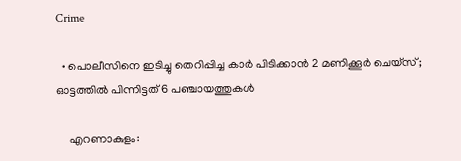Crime

  • പൊലീസിനെ ഇടിച്ചു തെറിപ്പിച്ച കാര്‍ പിടിക്കാന്‍ 2 മണിക്കൂര്‍ ചെയ്‌സ്; ഓട്ടത്തില്‍ പിന്നിട്ടത് 6 പഞ്ചായത്തുകള്‍

    എറണാകുളം: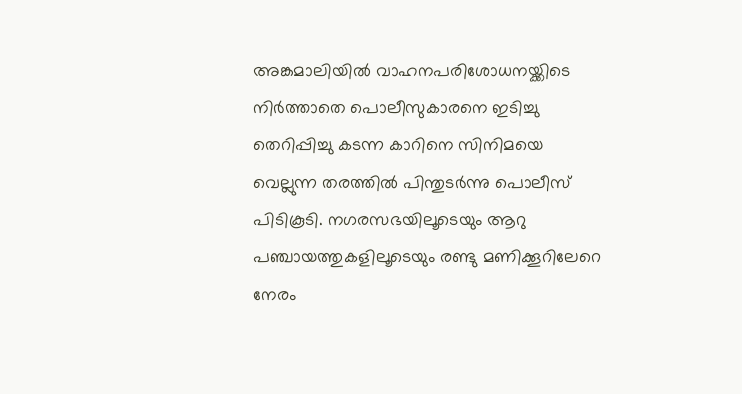അങ്കമാലിയില്‍ വാഹനപരിശോധനയ്ക്കിടെ നിര്‍ത്താതെ പൊലീസുകാരനെ ഇടിച്ചു തെറിപ്പിച്ചു കടന്ന കാറിനെ സിനിമയെ വെല്ലുന്ന തരത്തില്‍ പിന്തുടര്‍ന്നു പൊലീസ് പിടികൂടി. നഗരസഭയിലൂടെയും ആറു പഞ്ചായത്തുകളിലൂടെയും രണ്ടു മണിക്കൂറിലേറെ നേരം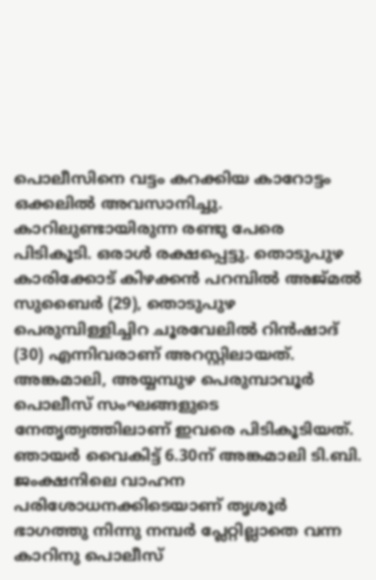പൊലീസിനെ വട്ടം കറക്കിയ കാറോട്ടം ഒക്കലില്‍ അവസാനിച്ചു. കാറിലുണ്ടായിരുന്ന രണ്ടു പേരെ പിടികൂടി. ഒരാള്‍ രക്ഷപ്പെട്ടു. തൊടുപുഴ കാരിക്കോട് കിഴക്കന്‍ പറമ്പില്‍ അജ്മല്‍ സുബൈര്‍ (29), തൊടുപുഴ പെരുമ്പിള്ളിച്ചിറ ചൂരവേലില്‍ റിന്‍ഷാദ് (30) എന്നിവരാണ് അറസ്റ്റിലായത്. അങ്കമാലി, അയ്യമ്പുഴ പെരുമ്പാവൂര്‍ പൊലീസ് സംഘങ്ങളുടെ നേതൃത്വത്തിലാണ് ഇവരെ പിടികൂടിയത്. ഞായര്‍ വൈകിട്ട് 6.30ന് അങ്കമാലി ടി.ബി. ജംക്ഷനിലെ വാഹന പരിശോധനക്കിടെയാണ് തൃശൂര്‍ ഭാഗത്തു നിന്നു നമ്പര്‍ പ്ലേറ്റില്ലാതെ വന്ന കാറിനു പൊലീസ്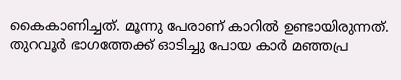കൈകാണിച്ചത്. മൂന്നു പേരാണ് കാറില്‍ ഉണ്ടായിരുന്നത്. തുറവൂര്‍ ഭാഗത്തേക്ക് ഓടിച്ചു പോയ കാര്‍ മഞ്ഞപ്ര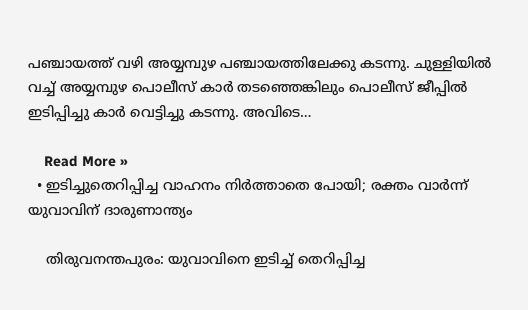പഞ്ചായത്ത് വഴി അയ്യമ്പുഴ പഞ്ചായത്തിലേക്കു കടന്നു. ചുള്ളിയില്‍ വച്ച് അയ്യമ്പുഴ പൊലീസ് കാര്‍ തടഞ്ഞെങ്കിലും പൊലീസ് ജീപ്പില്‍ ഇടിപ്പിച്ചു കാര്‍ വെട്ടിച്ചു കടന്നു. അവിടെ…

    Read More »
  • ഇടിച്ചുതെറിപ്പിച്ച വാഹനം നിര്‍ത്താതെ പോയി; രക്തം വാര്‍ന്ന് യുവാവിന് ദാരുണാന്ത്യം

    തിരുവനന്തപുരം: യുവാവിനെ ഇടിച്ച് തെറിപ്പിച്ച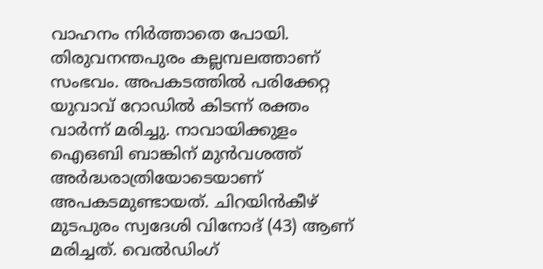വാഹനം നിര്‍ത്താതെ പോയി. തിരുവനന്തപുരം കല്ലമ്പലത്താണ് സംഭവം. അപകടത്തില്‍ പരിക്കേറ്റ യുവാവ് റോഡില്‍ കിടന്ന് രക്തം വാര്‍ന്ന് മരിച്ചു. നാവായിക്കുളം ഐഒബി ബാങ്കിന് മുന്‍വശത്ത് അര്‍ദ്ധരാത്രിയോടെയാണ് അപകടമുണ്ടായത്. ചിറയിന്‍കീഴ് മുടപുരം സ്വദേശി വിനോദ് (43) ആണ് മരിച്ചത്. വെല്‍ഡിംഗ്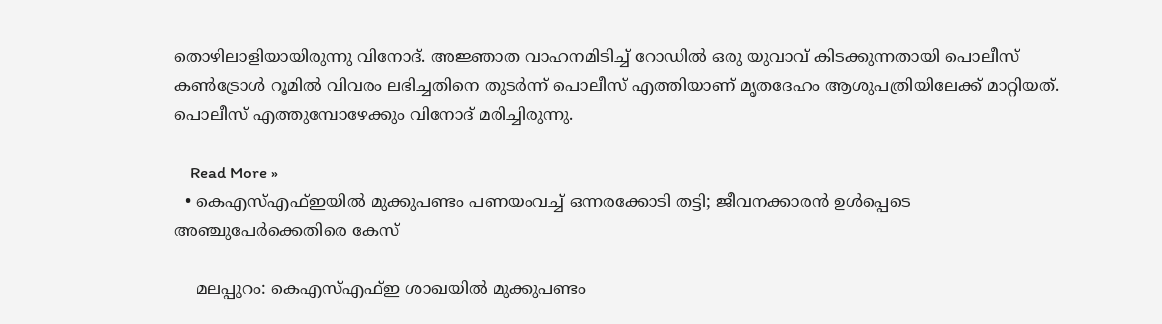തൊഴിലാളിയായിരുന്നു വിനോദ്. അജ്ഞാത വാഹനമിടിച്ച് റോഡില്‍ ഒരു യുവാവ് കിടക്കുന്നതായി പൊലീസ് കണ്‍ട്രോള്‍ റൂമില്‍ വിവരം ലഭിച്ചതിനെ തുടര്‍ന്ന് പൊലീസ് എത്തിയാണ് മൃതദേഹം ആശുപത്രിയിലേക്ക് മാറ്റിയത്. പൊലീസ് എത്തുമ്പോഴേക്കും വിനോദ് മരിച്ചിരുന്നു.

    Read More »
  • കെഎസ്എഫ്ഇയില്‍ മുക്കുപണ്ടം പണയംവച്ച് ഒന്നരക്കോടി തട്ടി; ജീവനക്കാരന്‍ ഉള്‍പ്പെടെ അഞ്ചുപേര്‍ക്കെതിരെ കേസ്

    മലപ്പുറം: കെഎസ്എഫ്ഇ ശാഖയില്‍ മുക്കുപണ്ടം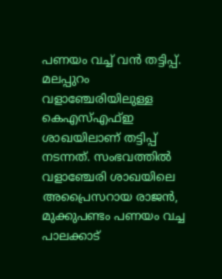പണയം വച്ച് വന്‍ തട്ടിപ്പ്. മലപ്പുറം വളാഞ്ചേരിയിലുള്ള കെഎസ്എഫ്ഇ ശാഖയിലാണ് തട്ടിപ്പ് നടന്നത്. സംഭവത്തില്‍ വളാഞ്ചേരി ശാഖയിലെ അപ്രൈസറായ രാജന്‍, മുക്കുപണ്ടം പണയം വച്ച പാലക്കാട്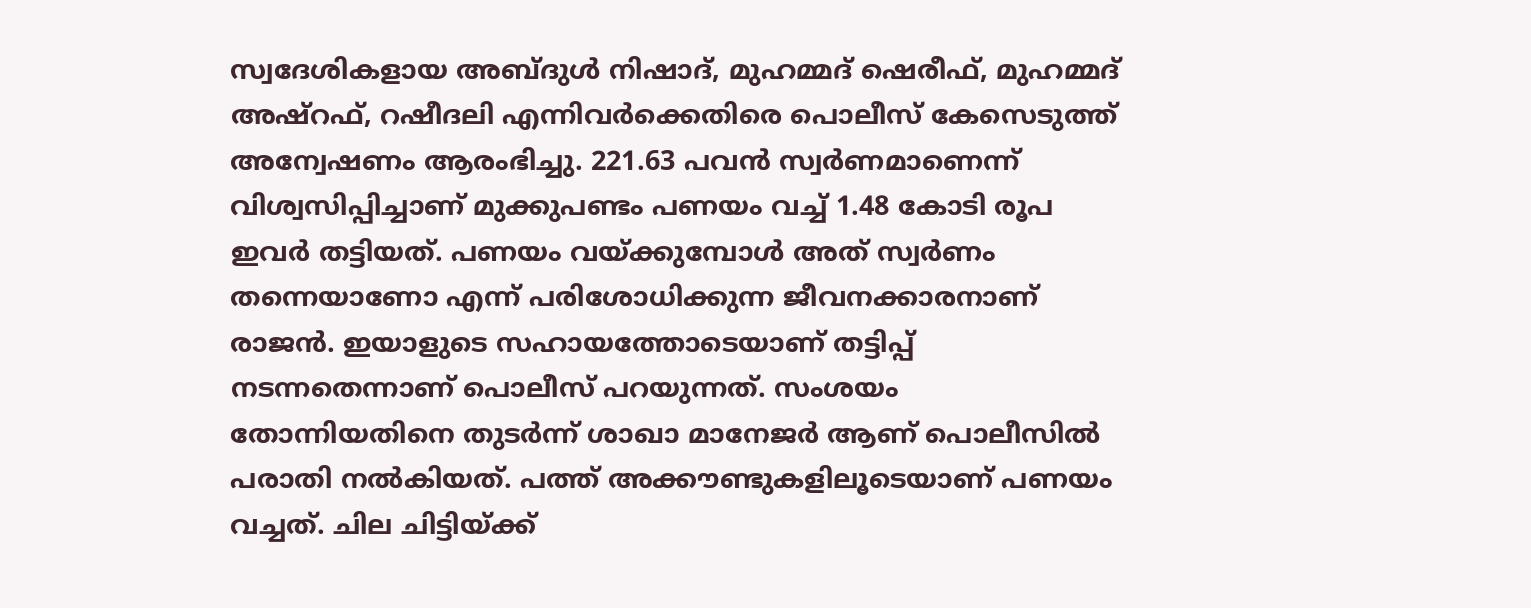സ്വദേശികളായ അബ്ദുള്‍ നിഷാദ്, മുഹമ്മദ് ഷെരീഫ്, മുഹമ്മദ് അഷ്റഫ്, റഷീദലി എന്നിവര്‍ക്കെതിരെ പൊലീസ് കേസെടുത്ത് അന്വേഷണം ആരംഭിച്ചു. 221.63 പവന്‍ സ്വര്‍ണമാണെന്ന് വിശ്വസിപ്പിച്ചാണ് മുക്കുപണ്ടം പണയം വച്ച് 1.48 കോടി രൂപ ഇവര്‍ തട്ടിയത്. പണയം വയ്ക്കുമ്പോള്‍ അത് സ്വര്‍ണം തന്നെയാണോ എന്ന് പരിശോധിക്കുന്ന ജീവനക്കാരനാണ് രാജന്‍. ഇയാളുടെ സഹായത്തോടെയാണ് തട്ടിപ്പ് നടന്നതെന്നാണ് പൊലീസ് പറയുന്നത്. സംശയം തോന്നിയതിനെ തുടര്‍ന്ന് ശാഖാ മാനേജര്‍ ആണ് പൊലീസില്‍ പരാതി നല്‍കിയത്. പത്ത് അക്കൗണ്ടുകളിലൂടെയാണ് പണയം വച്ചത്. ചില ചിട്ടിയ്ക്ക്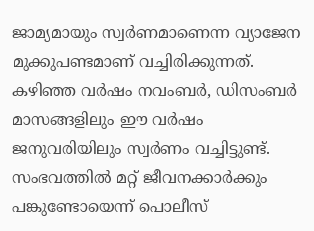ജാമ്യമായും സ്വര്‍ണമാണെന്ന വ്യാജേന മുക്കുപണ്ടമാണ് വച്ചിരിക്കുന്നത്. കഴിഞ്ഞ വര്‍ഷം നവംബര്‍, ഡിസംബര്‍ മാസങ്ങളിലും ഈ വര്‍ഷം ജനുവരിയിലും സ്വര്‍ണം വച്ചിട്ടുണ്ട്. സംഭവത്തില്‍ മറ്റ് ജീവനക്കാര്‍ക്കും പങ്കുണ്ടോയെന്ന് പൊലീസ്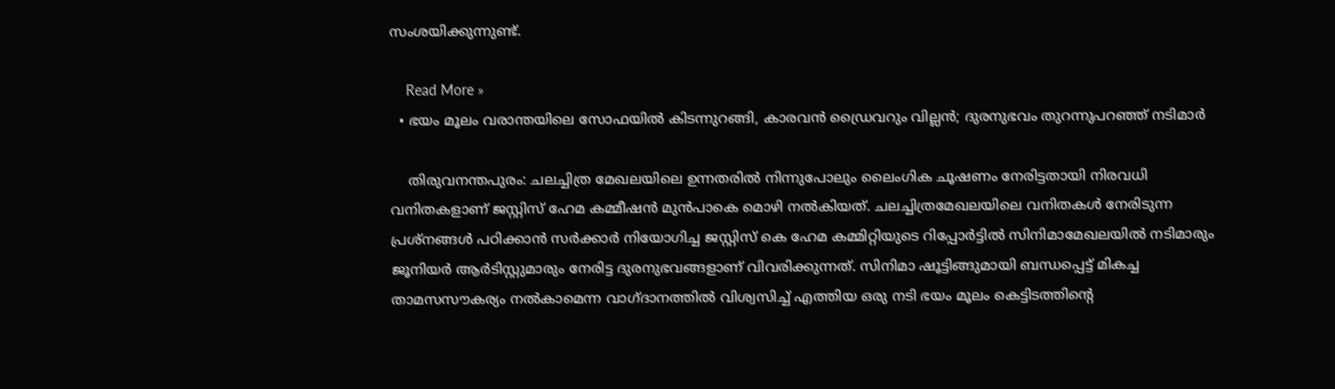സംശയിക്കുന്നുണ്ട്.

    Read More »
  • ഭയം മൂലം വരാന്തയിലെ സോഫയില്‍ കിടന്നുറങ്ങി, കാരവന്‍ ഡ്രൈവറും വില്ലന്‍; ദുരനുഭവം തുറന്നുപറഞ്ഞ് നടിമാര്‍

    തിരുവനന്തപുരം: ചലച്ചിത്ര മേഖലയിലെ ഉന്നതരില്‍ നിന്നുപോലും ലൈംഗിക ചൂഷണം നേരിട്ടതായി നിരവധി വനിതകളാണ് ജസ്റ്റിസ് ഹേമ കമ്മീഷന്‍ മുന്‍പാകെ മൊഴി നല്‍കിയത്. ചലച്ചിത്രമേഖലയിലെ വനിതകള്‍ നേരിടുന്ന പ്രശ്നങ്ങള്‍ പഠിക്കാന്‍ സര്‍ക്കാര്‍ നിയോഗിച്ച ജസ്റ്റിസ് കെ ഹേമ കമ്മിറ്റിയുടെ റിപ്പോര്‍ട്ടില്‍ സിനിമാമേഖലയില്‍ നടിമാരും ജൂനിയര്‍ ആര്‍ടിസ്റ്റുമാരും നേരിട്ട ദുരനുഭവങ്ങളാണ് വിവരിക്കുന്നത്. സിനിമാ ഷൂട്ടിങ്ങുമായി ബന്ധപ്പെട്ട് മികച്ച താമസസൗകര്യം നല്‍കാമെന്ന വാഗ്ദാനത്തില്‍ വിശ്വസിച്ച് എത്തിയ ഒരു നടി ഭയം മൂലം കെട്ടിടത്തിന്റെ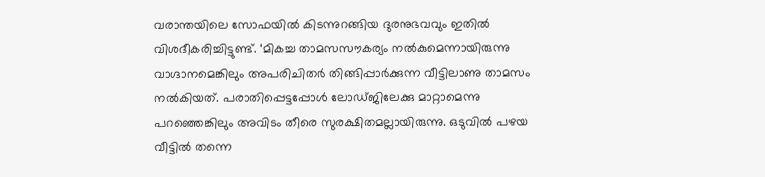വരാന്തയിലെ സോഫയില്‍ കിടന്നുറങ്ങിയ ദുരനുഭവവും ഇതില്‍ വിശദീകരിച്ചിട്ടുണ്ട്. ‘മികച്ച താമസസൗകര്യം നല്‍കുമെന്നായിരുന്നു വാഗ്ദാനമെങ്കിലും അപരിചിതര്‍ തിങ്ങിപ്പാര്‍ക്കുന്ന വീട്ടിലാണു താമസം നല്‍കിയത്. പരാതിപ്പെട്ടപ്പോള്‍ ലോഡ്ജിലേക്കു മാറ്റാമെന്നു പറഞ്ഞെങ്കിലും അവിടം തീരെ സുരക്ഷിതമല്ലായിരുന്നു. ഒടുവില്‍ പഴയ വീട്ടില്‍ തന്നെ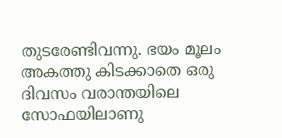തുടരേണ്ടിവന്നു. ഭയം മൂലം അകത്തു കിടക്കാതെ ഒരു ദിവസം വരാന്തയിലെ സോഫയിലാണു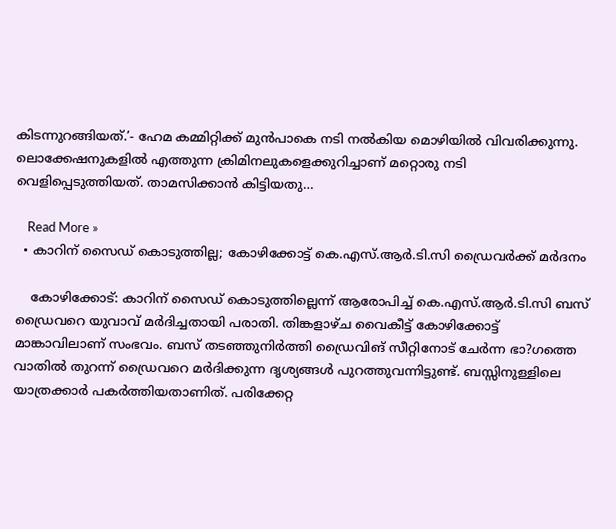കിടന്നുറങ്ങിയത്.’- ഹേമ കമ്മിറ്റിക്ക് മുന്‍പാകെ നടി നല്‍കിയ മൊഴിയില്‍ വിവരിക്കുന്നു. ലൊക്കേഷനുകളില്‍ എത്തുന്ന ക്രിമിനലുകളെക്കുറിച്ചാണ് മറ്റൊരു നടി വെളിപ്പെടുത്തിയത്. താമസിക്കാന്‍ കിട്ടിയതു…

    Read More »
  • കാറിന് സൈഡ് കൊടുത്തില്ല; കോഴിക്കോട്ട് കെ.എസ്.ആര്‍.ടി.സി ഡ്രൈവര്‍ക്ക് മര്‍ദനം

    കോഴിക്കോട്: കാറിന് സൈഡ് കൊടുത്തില്ലെന്ന് ആരോപിച്ച് കെ.എസ്.ആര്‍.ടി.സി ബസ് ഡ്രൈവറെ യുവാവ് മര്‍ദിച്ചതായി പരാതി. തിങ്കളാഴ്ച വൈകീട്ട് കോഴിക്കോട്ട് മാങ്കാവിലാണ് സംഭവം. ബസ് തടഞ്ഞുനിര്‍ത്തി ഡ്രൈവിങ് സീറ്റിനോട് ചേര്‍ന്ന ഭാ?ഗത്തെ വാതില്‍ തുറന്ന് ഡ്രൈവറെ മര്‍ദിക്കുന്ന ദൃശ്യങ്ങള്‍ പുറത്തുവന്നിട്ടുണ്ട്. ബസ്സിനുള്ളിലെ യാത്രക്കാര്‍ പകര്‍ത്തിയതാണിത്. പരിക്കേറ്റ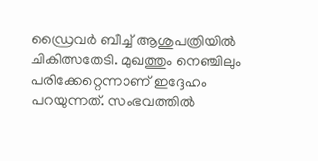ഡ്രൈവര്‍ ബീച്ച് ആശുപത്രിയില്‍ ചികിത്സതേടി. മുഖത്തും നെഞ്ചിലും പരിക്കേറ്റെന്നാണ് ഇദ്ദേഹം പറയുന്നത്. സംഭവത്തില്‍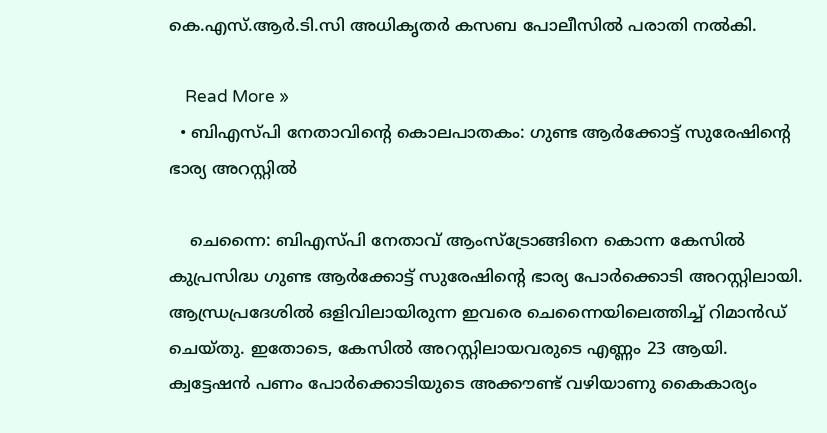കെ.എസ്.ആര്‍.ടി.സി അധികൃതര്‍ കസബ പോലീസില്‍ പരാതി നല്‍കി.

    Read More »
  • ബിഎസ്പി നേതാവിന്റെ കൊലപാതകം: ഗുണ്ട ആര്‍ക്കോട്ട് സുരേഷിന്റെ ഭാര്യ അറസ്റ്റില്‍

    ചെന്നൈ: ബിഎസ്പി നേതാവ് ആംസ്‌ട്രോങ്ങിനെ കൊന്ന കേസില്‍ കുപ്രസിദ്ധ ഗുണ്ട ആര്‍ക്കോട്ട് സുരേഷിന്റെ ഭാര്യ പോര്‍ക്കൊടി അറസ്റ്റിലായി. ആന്ധ്രപ്രദേശില്‍ ഒളിവിലായിരുന്ന ഇവരെ ചെന്നൈയിലെത്തിച്ച് റിമാന്‍ഡ് ചെയ്തു. ഇതോടെ, കേസില്‍ അറസ്റ്റിലായവരുടെ എണ്ണം 23 ആയി. ക്വട്ടേഷന്‍ പണം പോര്‍ക്കൊടിയുടെ അക്കൗണ്ട് വഴിയാണു കൈകാര്യം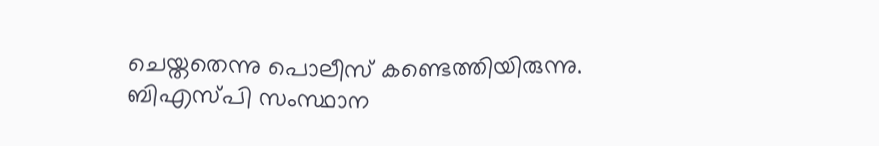ചെയ്തതെന്നു പൊലീസ് കണ്ടെത്തിയിരുന്നു. ബിഎസ്പി സംസ്ഥാന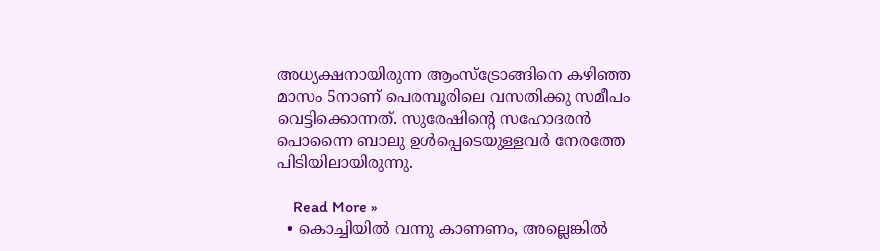അധ്യക്ഷനായിരുന്ന ആംസ്‌ട്രോങ്ങിനെ കഴിഞ്ഞ മാസം 5നാണ് പെരമ്പൂരിലെ വസതിക്കു സമീപം വെട്ടിക്കൊന്നത്. സുരേഷിന്റെ സഹോദരന്‍ പൊന്നൈ ബാലു ഉള്‍പ്പെടെയുള്ളവര്‍ നേരത്തേ പിടിയിലായിരുന്നു.

    Read More »
  • കൊച്ചിയില്‍ വന്നു കാണണം, അല്ലെങ്കില്‍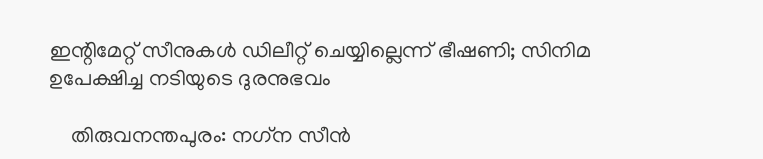ഇന്റിമേറ്റ് സീനുകള്‍ ഡിലീറ്റ് ചെയ്യില്ലെന്ന് ഭീഷണി; സിനിമ ഉപേക്ഷിച്ച നടിയുടെ ദുരനുഭവം

    തിരുവനന്തപുരം: നഗ്‌ന സീന്‍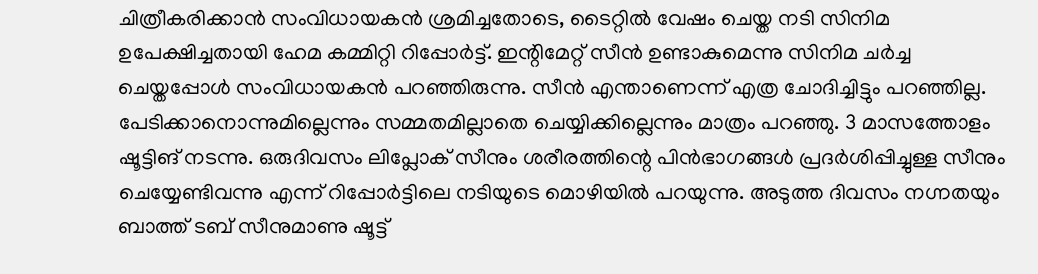ചിത്രീകരിക്കാന്‍ സംവിധായകന്‍ ശ്രമിച്ചതോടെ, ടൈറ്റില്‍ വേഷം ചെയ്ത നടി സിനിമ ഉപേക്ഷിച്ചതായി ഹേമ കമ്മിറ്റി റിപ്പോര്‍ട്ട്. ഇന്റിമേറ്റ് സീന്‍ ഉണ്ടാകുമെന്നു സിനിമ ചര്‍ച്ച ചെയ്തപ്പോള്‍ സംവിധായകന്‍ പറഞ്ഞിരുന്നു. സീന്‍ എന്താണെന്ന് എത്ര ചോദിച്ചിട്ടും പറഞ്ഞില്ല. പേടിക്കാനൊന്നുമില്ലെന്നും സമ്മതമില്ലാതെ ചെയ്യിക്കില്ലെന്നും മാത്രം പറഞ്ഞു. 3 മാസത്തോളം ഷൂട്ടിങ് നടന്നു. ഒരുദിവസം ലിപ്ലോക് സീനും ശരീരത്തിന്റെ പിന്‍ഭാഗങ്ങള്‍ പ്രദര്‍ശിപ്പിച്ചുള്ള സീനും ചെയ്യേണ്ടിവന്നു എന്ന് റിപ്പോര്‍ട്ടിലെ നടിയുടെ മൊഴിയില്‍ പറയുന്നു. അടുത്ത ദിവസം നഗ്നതയും ബാത്ത് ടബ് സീനുമാണു ഷൂട്ട്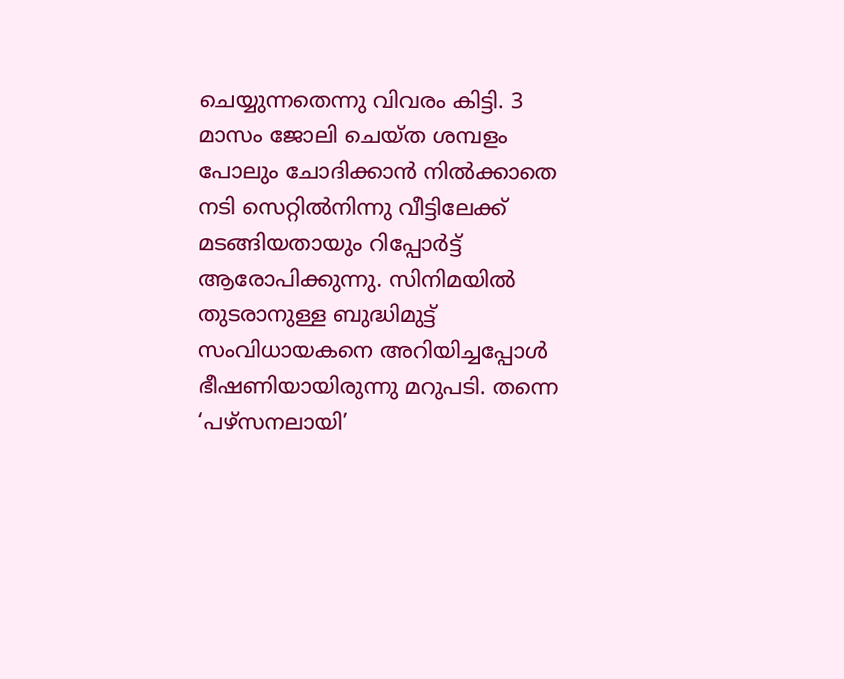ചെയ്യുന്നതെന്നു വിവരം കിട്ടി. 3 മാസം ജോലി ചെയ്ത ശമ്പളം പോലും ചോദിക്കാന്‍ നില്‍ക്കാതെ നടി സെറ്റില്‍നിന്നു വീട്ടിലേക്ക് മടങ്ങിയതായും റിപ്പോര്‍ട്ട് ആരോപിക്കുന്നു. സിനിമയില്‍ തുടരാനുള്ള ബുദ്ധിമുട്ട് സംവിധായകനെ അറിയിച്ചപ്പോള്‍ ഭീഷണിയായിരുന്നു മറുപടി. തന്നെ ‘പഴ്സനലായി’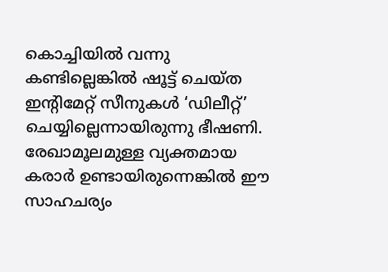കൊച്ചിയില്‍ വന്നു കണ്ടില്ലെങ്കില്‍ ഷൂട്ട് ചെയ്ത ഇന്റിമേറ്റ് സീനുകള്‍ ‘ഡിലീറ്റ്’ ചെയ്യില്ലെന്നായിരുന്നു ഭീഷണി. രേഖാമൂലമുള്ള വ്യക്തമായ കരാര്‍ ഉണ്ടായിരുന്നെങ്കില്‍ ഈ സാഹചര്യം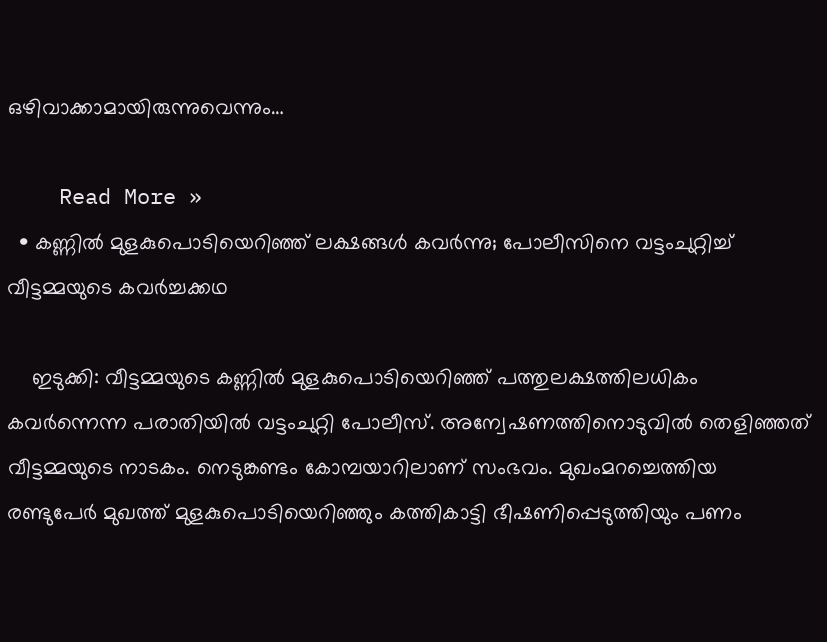ഒഴിവാക്കാമായിരുന്നുവെന്നും…

    Read More »
  • കണ്ണില്‍ മുളകുപൊടിയെറിഞ്ഞ് ലക്ഷങ്ങള്‍ കവര്‍ന്നു; പോലീസിനെ വട്ടംചുറ്റിച്ച് വീട്ടമ്മയുടെ കവര്‍ച്ചക്കഥ

    ഇടുക്കി: വീട്ടമ്മയുടെ കണ്ണില്‍ മുളകുപൊടിയെറിഞ്ഞ് പത്തുലക്ഷത്തിലധികം കവര്‍ന്നെന്ന പരാതിയില്‍ വട്ടംചുറ്റി പോലീസ്. അന്വേഷണത്തിനൊടുവില്‍ തെളിഞ്ഞത് വീട്ടമ്മയുടെ നാടകം. നെടുങ്കണ്ടം കോമ്പയാറിലാണ് സംഭവം. മുഖംമറച്ചെത്തിയ രണ്ടുപേര്‍ മുഖത്ത് മുളകുപൊടിയെറിഞ്ഞും കത്തികാട്ടി ഭീഷണിപ്പെടുത്തിയും പണം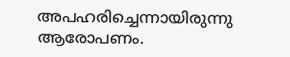അപഹരിച്ചെന്നായിരുന്നു ആരോപണം.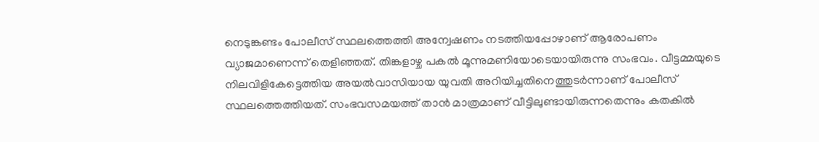നെടുങ്കണ്ടം പോലീസ് സ്ഥലത്തെത്തി അന്വേഷണം നടത്തിയപ്പോഴാണ് ആരോപണം വ്യാജമാണെന്ന് തെളിഞ്ഞത്. തിങ്കളാഴ്ച പകല്‍ മൂന്നുമണിയോടെയായിരുന്നു സംഭവം. വീട്ടമ്മയുടെ നിലവിളികേട്ടെത്തിയ അയല്‍വാസിയായ യുവതി അറിയിച്ചതിനെത്തുടര്‍ന്നാണ് പോലീസ് സ്ഥലത്തെത്തിയത്. സംഭവസമയത്ത് താന്‍ മാത്രമാണ് വീട്ടിലുണ്ടായിരുന്നതെന്നും കതകില്‍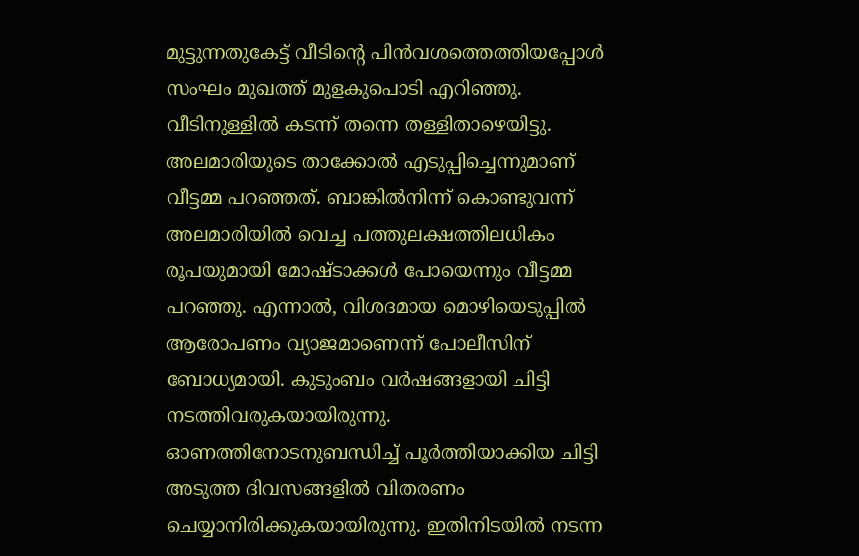മുട്ടുന്നതുകേട്ട് വീടിന്റെ പിന്‍വശത്തെത്തിയപ്പോള്‍ സംഘം മുഖത്ത് മുളകുപൊടി എറിഞ്ഞു. വീടിനുള്ളില്‍ കടന്ന് തന്നെ തള്ളിതാഴെയിട്ടു. അലമാരിയുടെ താക്കോല്‍ എടുപ്പിച്ചെന്നുമാണ് വീട്ടമ്മ പറഞ്ഞത്. ബാങ്കില്‍നിന്ന് കൊണ്ടുവന്ന് അലമാരിയില്‍ വെച്ച പത്തുലക്ഷത്തിലധികം രൂപയുമായി മോഷ്ടാക്കള്‍ പോയെന്നും വീട്ടമ്മ പറഞ്ഞു. എന്നാല്‍, വിശദമായ മൊഴിയെടുപ്പില്‍ ആരോപണം വ്യാജമാണെന്ന് പോലീസിന് ബോധ്യമായി. കുടുംബം വര്‍ഷങ്ങളായി ചിട്ടി നടത്തിവരുകയായിരുന്നു. ഓണത്തിനോടനുബന്ധിച്ച് പൂര്‍ത്തിയാക്കിയ ചിട്ടി അടുത്ത ദിവസങ്ങളില്‍ വിതരണം ചെയ്യാനിരിക്കുകയായിരുന്നു. ഇതിനിടയില്‍ നടന്ന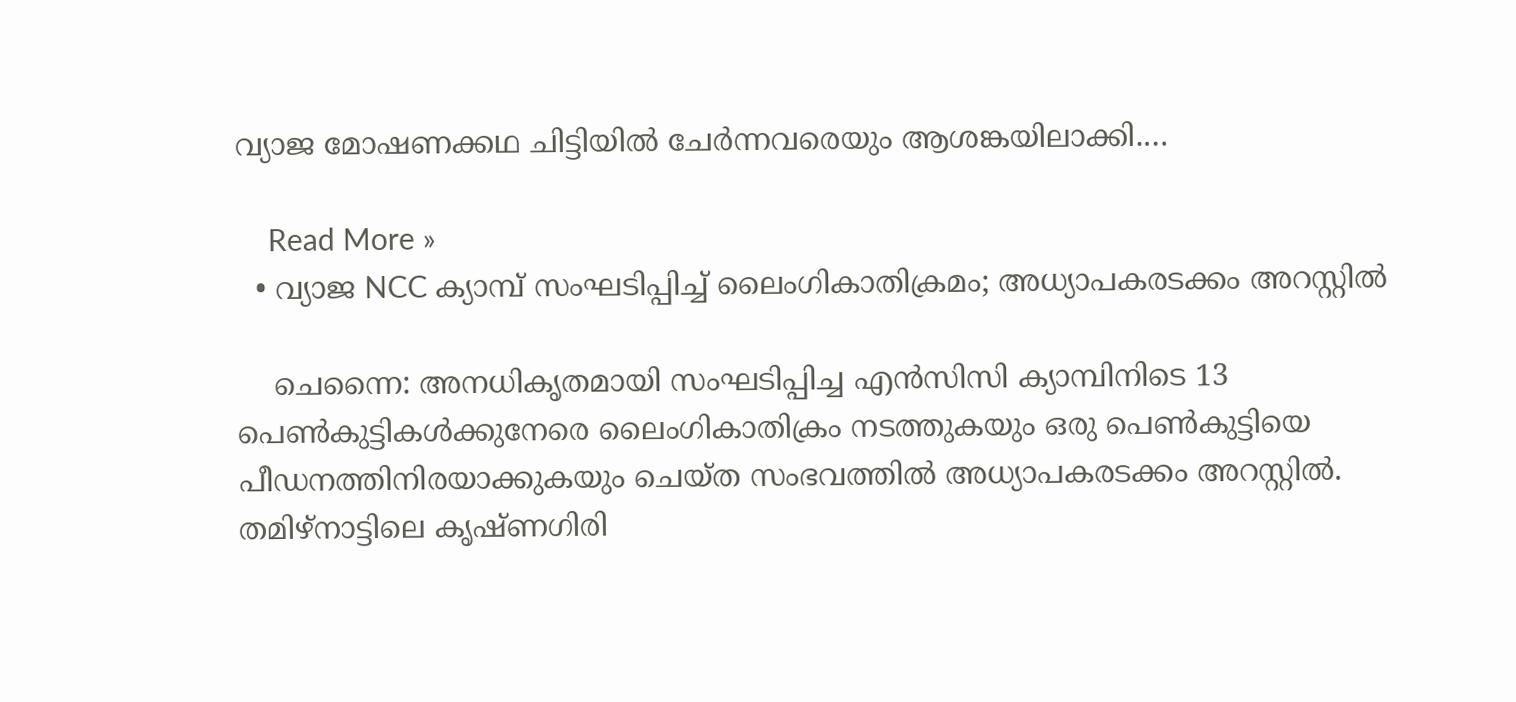വ്യാജ മോഷണക്കഥ ചിട്ടിയില്‍ ചേര്‍ന്നവരെയും ആശങ്കയിലാക്കി.…

    Read More »
  • വ്യാജ NCC ക്യാമ്പ് സംഘടിപ്പിച്ച് ലൈംഗികാതിക്രമം; അധ്യാപകരടക്കം അറസ്റ്റില്‍

    ചെന്നൈ: അനധികൃതമായി സംഘടിപ്പിച്ച എന്‍സിസി ക്യാമ്പിനിടെ 13 പെണ്‍കുട്ടികള്‍ക്കുനേരെ ലൈംഗികാതിക്രം നടത്തുകയും ഒരു പെണ്‍കുട്ടിയെ പീഡനത്തിനിരയാക്കുകയും ചെയ്ത സംഭവത്തില്‍ അധ്യാപകരടക്കം അറസ്റ്റില്‍. തമിഴ്നാട്ടിലെ കൃഷ്ണഗിരി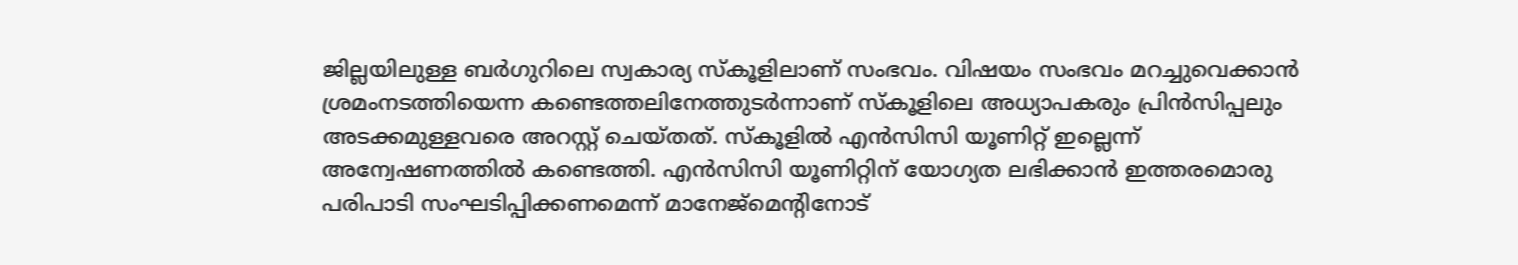ജില്ലയിലുള്ള ബര്‍ഗുറിലെ സ്വകാര്യ സ്‌കൂളിലാണ് സംഭവം. വിഷയം സംഭവം മറച്ചുവെക്കാന്‍ ശ്രമംനടത്തിയെന്ന കണ്ടെത്തലിനേത്തുടര്‍ന്നാണ് സ്‌കൂളിലെ അധ്യാപകരും പ്രിന്‍സിപ്പലും അടക്കമുള്ളവരെ അറസ്റ്റ് ചെയ്തത്. സ്‌കൂളില്‍ എന്‍സിസി യൂണിറ്റ് ഇല്ലെന്ന് അന്വേഷണത്തില്‍ കണ്ടെത്തി. എന്‍സിസി യൂണിറ്റിന് യോഗ്യത ലഭിക്കാന്‍ ഇത്തരമൊരു പരിപാടി സംഘടിപ്പിക്കണമെന്ന് മാനേജ്മെന്റിനോട്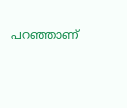പറഞ്ഞാണ്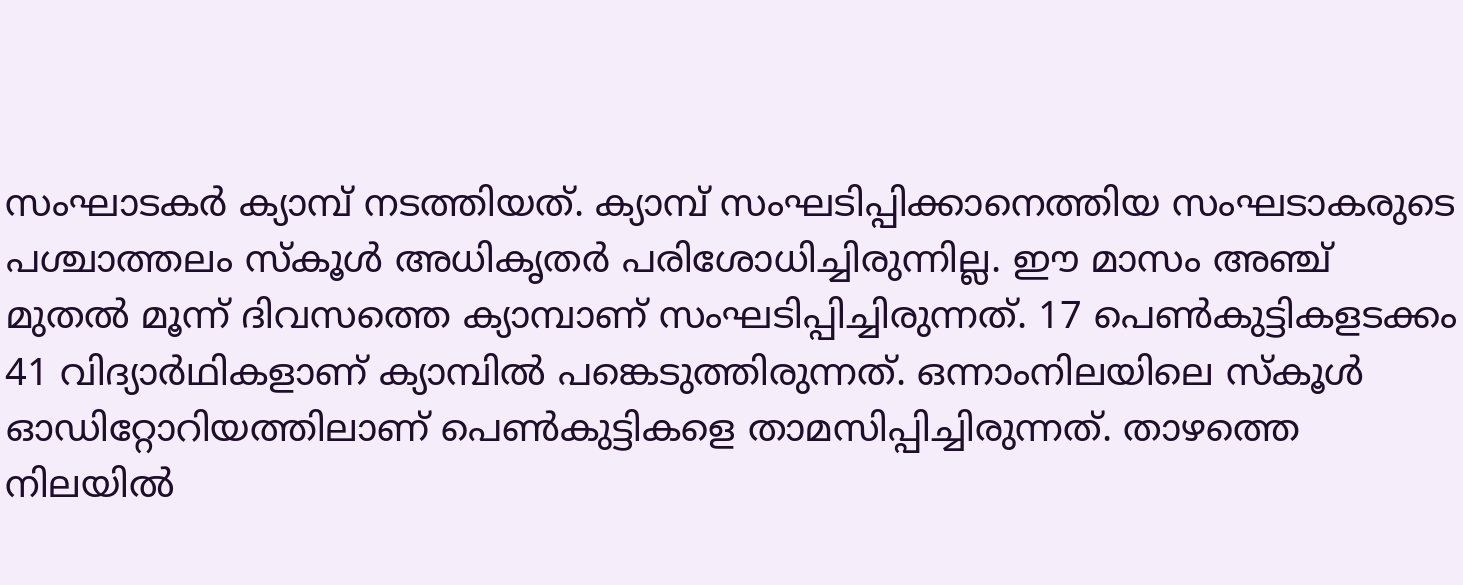സംഘാടകര്‍ ക്യാമ്പ് നടത്തിയത്. ക്യാമ്പ് സംഘടിപ്പിക്കാനെത്തിയ സംഘടാകരുടെ പശ്ചാത്തലം സ്‌കൂള്‍ അധികൃതര്‍ പരിശോധിച്ചിരുന്നില്ല. ഈ മാസം അഞ്ച് മുതല്‍ മൂന്ന് ദിവസത്തെ ക്യാമ്പാണ് സംഘടിപ്പിച്ചിരുന്നത്. 17 പെണ്‍കുട്ടികളടക്കം 41 വിദ്യാര്‍ഥികളാണ് ക്യാമ്പില്‍ പങ്കെടുത്തിരുന്നത്. ഒന്നാംനിലയിലെ സ്‌കൂള്‍ ഓഡിറ്റോറിയത്തിലാണ് പെണ്‍കുട്ടികളെ താമസിപ്പിച്ചിരുന്നത്. താഴത്തെ നിലയില്‍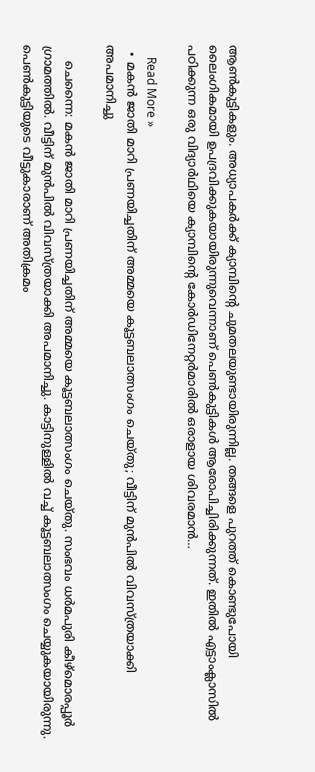ആണ്‍കുട്ടികളും. അധ്യാപകര്‍ക്ക് ക്യാമ്പിന്റെ ചുമതലയുണ്ടായിരുന്നില്ല. തങ്ങളെ പുറത്ത് കൊണ്ടുപോയി ലൈംഗികമായി ഉപദ്രവിക്കുകയായിരുന്നുവെന്നാണ് പെണ്‍കുട്ടികള്‍ ആരോപിച്ചിരിക്കുന്നത്. ഇതില്‍ എട്ടാംക്ലാസില്‍ പഠിക്കുന്ന ഒരു വിദ്യാര്‍ഥിയെ ക്യാമ്പിന്റെ കോര്‍ഡിനേറ്റര്‍മാരില്‍ ഒരാളായ ശിവരമാന്‍…

    Read More »
  • മകന്‍ ജാതി മാറി പ്രണയിച്ചതിന് അമ്മയെ കൂട്ടബലാത്സംഗം ചെയ്തു; വീട്ടിന് മുന്‍പില്‍ വിവസ്ത്രയാക്കി അപമാനിച്ചു

    ചെന്നൈ: മകന്‍ ജാതി മാറി പ്രണയിച്ചതിന് അമ്മയെ കൂട്ടബലാത്സംഗം ചെയ്തു. സംഭവം ധര്‍മപുരി കീഴ്‌മൊരപ്പൂര്‍ ഗ്രാമത്തില്‍. വീട്ടിന് മുന്‍പില്‍ വിവസ്ത്രയാക്കി അപമാനിച്ചു. കാട്ടിനുള്ളില്‍ വച്ച് കൂട്ടബലാത്സംഗം ചെയ്യുകയായിരുന്നു. പെണ്‍കുട്ടിയുടെ വീട്ടുകാരാണ് അതിക്രമം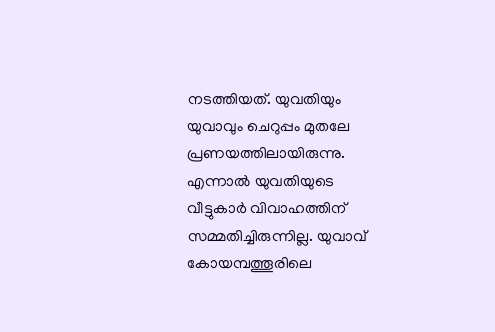നടത്തിയത്. യുവതിയും യുവാവും ചെറുപ്പം മുതലേ പ്രണയത്തിലായിരുന്നു. എന്നാല്‍ യുവതിയുടെ വീട്ടുകാര്‍ വിവാഹത്തിന് സമ്മതിച്ചിരുന്നില്ല. യുവാവ് കോയമ്പത്തൂരിലെ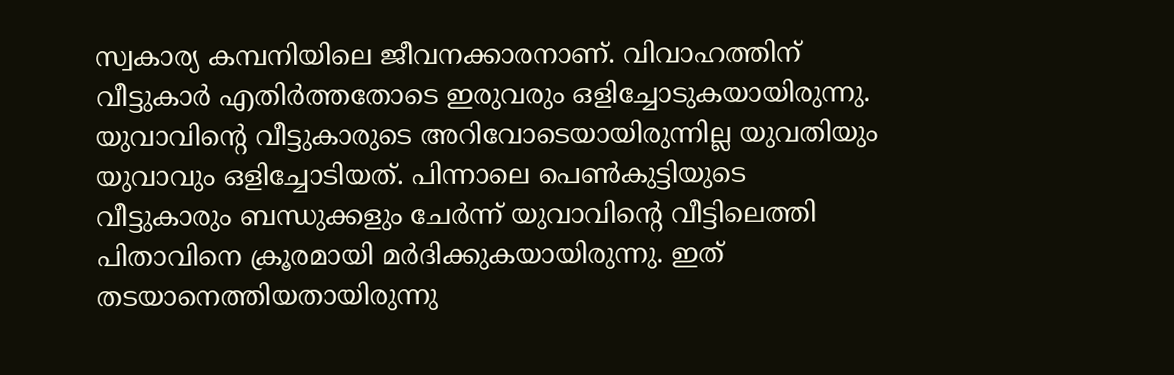സ്വകാര്യ കമ്പനിയിലെ ജീവനക്കാരനാണ്. വിവാഹത്തിന് വീട്ടുകാര്‍ എതിര്‍ത്തതോടെ ഇരുവരും ഒളിച്ചോടുകയായിരുന്നു. യുവാവിന്റെ വീട്ടുകാരുടെ അറിവോടെയായിരുന്നില്ല യുവതിയും യുവാവും ഒളിച്ചോടിയത്. പിന്നാലെ പെണ്‍കുട്ടിയുടെ വീട്ടുകാരും ബന്ധുക്കളും ചേര്‍ന്ന് യുവാവിന്റെ വീട്ടിലെത്തി പിതാവിനെ ക്രൂരമായി മര്‍ദിക്കുകയായിരുന്നു. ഇത് തടയാനെത്തിയതായിരുന്നു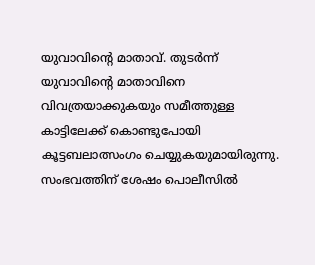യുവാവിന്റെ മാതാവ്. തുടര്‍ന്ന് യുവാവിന്റെ മാതാവിനെ വിവത്രയാക്കുകയും സമീത്തുള്ള കാട്ടിലേക്ക് കൊണ്ടുപോയി കൂട്ടബലാത്സംഗം ചെയ്യുകയുമായിരുന്നു. സംഭവത്തിന് ശേഷം പൊലീസില്‍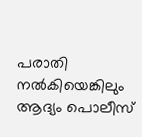പരാതി നല്‍കിയെങ്കിലും ആദ്യം പൊലീസ്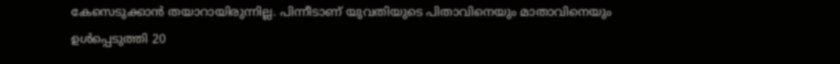കേസെടുക്കാന്‍ തയാറായിരുന്നില്ല. പിന്നീടാണ് യുവതിയുടെ പിതാവിനെയും മാതാവിനെയും ഉള്‍പ്പെടുത്തി 20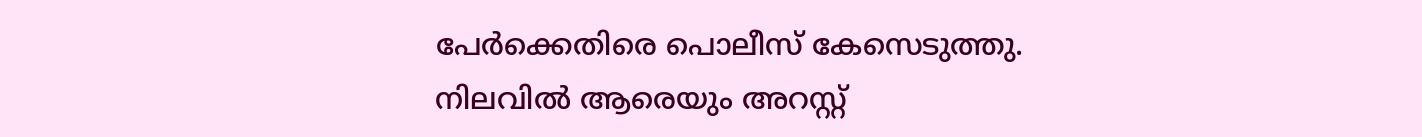പേര്‍ക്കെതിരെ പൊലീസ് കേസെടുത്തു. നിലവില്‍ ആരെയും അറസ്റ്റ്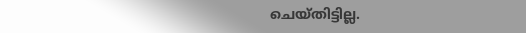ചെയ്തിട്ടില്ല.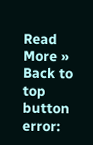Read More »
Back to top button
error: